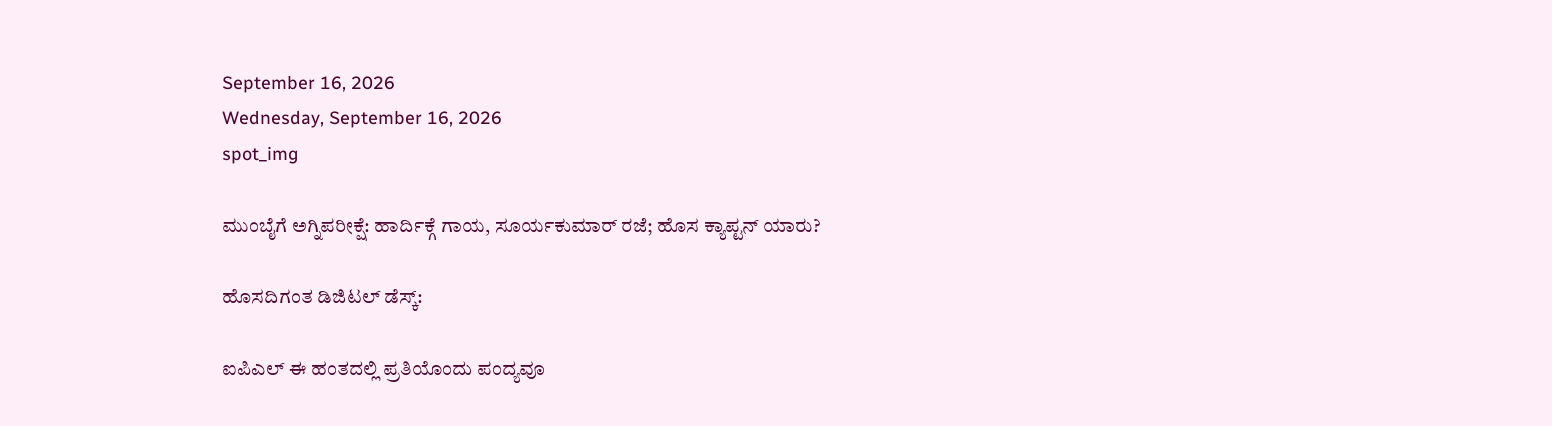September 16, 2026
Wednesday, September 16, 2026
spot_img

ಮುಂಬೈಗೆ ಅಗ್ನಿಪರೀಕ್ಷೆ: ಹಾರ್ದಿಕ್ಗೆ ಗಾಯ, ಸೂರ್ಯಕುಮಾರ್ ರಜೆ; ಹೊಸ ಕ್ಯಾಪ್ಟನ್ ಯಾರು?

ಹೊಸದಿಗಂತ ಡಿಜಿಟಲ್ ಡೆಸ್ಕ್:

ಐಪಿಎಲ್‌ ಈ ಹಂತದಲ್ಲಿ ಪ್ರತಿಯೊಂದು ಪಂದ್ಯವೂ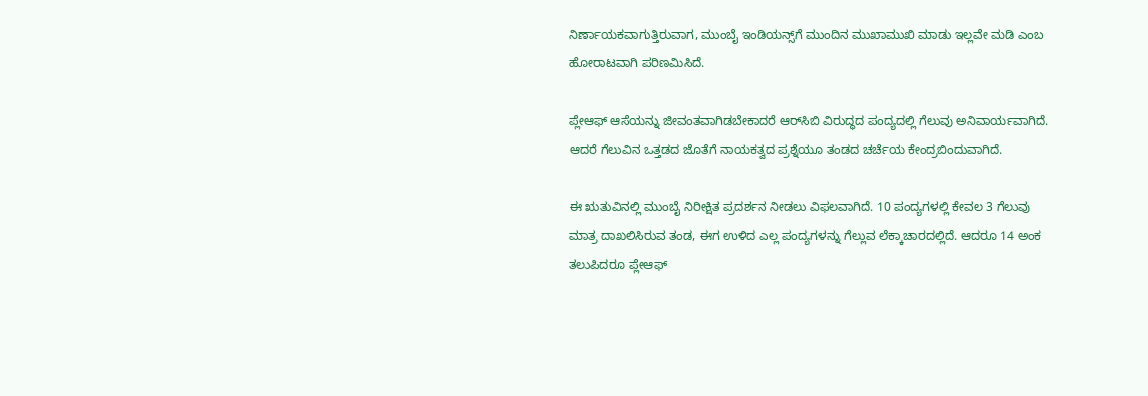ನಿರ್ಣಾಯಕವಾಗುತ್ತಿರುವಾಗ, ಮುಂಬೈ ಇಂಡಿಯನ್ಸ್‌ಗೆ ಮುಂದಿನ ಮುಖಾಮುಖಿ ಮಾಡು ಇಲ್ಲವೇ ಮಡಿ ಎಂಬ ಹೋರಾಟವಾಗಿ ಪರಿಣಮಿಸಿದೆ.

ಪ್ಲೇಆಫ್‌ ಆಸೆಯನ್ನು ಜೀವಂತವಾಗಿಡಬೇಕಾದರೆ ಆರ್‌ಸಿಬಿ ವಿರುದ್ಧದ ಪಂದ್ಯದಲ್ಲಿ ಗೆಲುವು ಅನಿವಾರ್ಯವಾಗಿದೆ. ಆದರೆ ಗೆಲುವಿನ ಒತ್ತಡದ ಜೊತೆಗೆ ನಾಯಕತ್ವದ ಪ್ರಶ್ನೆಯೂ ತಂಡದ ಚರ್ಚೆಯ ಕೇಂದ್ರಬಿಂದುವಾಗಿದೆ.

ಈ ಋತುವಿನಲ್ಲಿ ಮುಂಬೈ ನಿರೀಕ್ಷಿತ ಪ್ರದರ್ಶನ ನೀಡಲು ವಿಫಲವಾಗಿದೆ. 10 ಪಂದ್ಯಗಳಲ್ಲಿ ಕೇವಲ 3 ಗೆಲುವು ಮಾತ್ರ ದಾಖಲಿಸಿರುವ ತಂಡ, ಈಗ ಉಳಿದ ಎಲ್ಲ ಪಂದ್ಯಗಳನ್ನು ಗೆಲ್ಲುವ ಲೆಕ್ಕಾಚಾರದಲ್ಲಿದೆ. ಆದರೂ 14 ಅಂಕ ತಲುಪಿದರೂ ಪ್ಲೇಆಫ್‌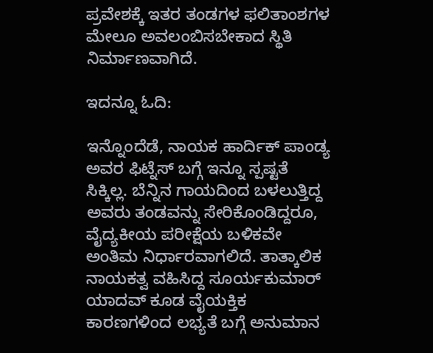ಪ್ರವೇಶಕ್ಕೆ ಇತರ ತಂಡಗಳ ಫಲಿತಾಂಶಗಳ ಮೇಲೂ ಅವಲಂಬಿಸಬೇಕಾದ ಸ್ಥಿತಿ ನಿರ್ಮಾಣವಾಗಿದೆ.

ಇದನ್ನೂ ಓದಿ:

ಇನ್ನೊಂದೆಡೆ, ನಾಯಕ ಹಾರ್ದಿಕ್ ಪಾಂಡ್ಯ ಅವರ ಫಿಟ್ನೆಸ್‌ ಬಗ್ಗೆ ಇನ್ನೂ ಸ್ಪಷ್ಟತೆ ಸಿಕ್ಕಿಲ್ಲ. ಬೆನ್ನಿನ ಗಾಯದಿಂದ ಬಳಲುತ್ತಿದ್ದ ಅವರು ತಂಡವನ್ನು ಸೇರಿಕೊಂಡಿದ್ದರೂ, ವೈದ್ಯಕೀಯ ಪರೀಕ್ಷೆಯ ಬಳಿಕವೇ ಅಂತಿಮ ನಿರ್ಧಾರವಾಗಲಿದೆ. ತಾತ್ಕಾಲಿಕ ನಾಯಕತ್ವ ವಹಿಸಿದ್ದ ಸೂರ್ಯಕುಮಾರ್ ಯಾದವ್ ಕೂಡ ವೈಯಕ್ತಿಕ ಕಾರಣಗಳಿಂದ ಲಭ್ಯತೆ ಬಗ್ಗೆ ಅನುಮಾನ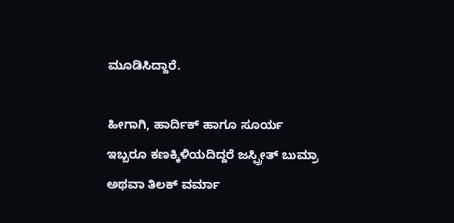ಮೂಡಿಸಿದ್ದಾರೆ.

ಹೀಗಾಗಿ, ಹಾರ್ದಿಕ್ ಹಾಗೂ ಸೂರ್ಯ ಇಬ್ಬರೂ ಕಣಕ್ಕಿಳಿಯದಿದ್ದರೆ ಜಸ್ಪ್ರೀತ್ ಬುಮ್ರಾ ಅಥವಾ ತಿಲಕ್ ವರ್ಮಾ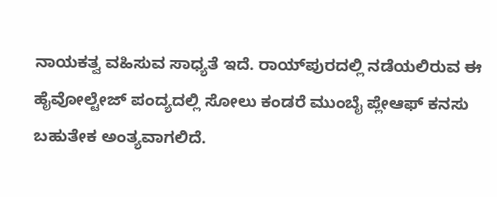ನಾಯಕತ್ವ ವಹಿಸುವ ಸಾಧ್ಯತೆ ಇದೆ. ರಾಯ್‌ಪುರದಲ್ಲಿ ನಡೆಯಲಿರುವ ಈ ಹೈವೋಲ್ಟೇಜ್ ಪಂದ್ಯದಲ್ಲಿ ಸೋಲು ಕಂಡರೆ ಮುಂಬೈ ಪ್ಲೇಆಫ್‌ ಕನಸು ಬಹುತೇಕ ಅಂತ್ಯವಾಗಲಿದೆ.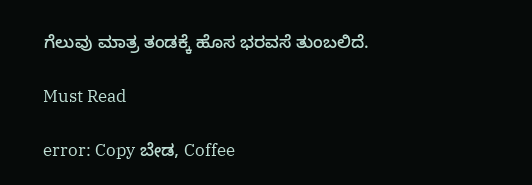ಗೆಲುವು ಮಾತ್ರ ತಂಡಕ್ಕೆ ಹೊಸ ಭರವಸೆ ತುಂಬಲಿದೆ.

Must Read

error: Copy ಬೇಡ, Coffee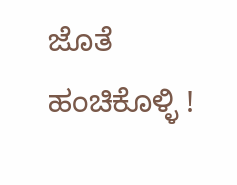ಜೊತೆ ಹಂಚಿಕೊಳ್ಳಿ !